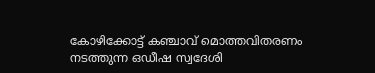കോഴിക്കോട്ട് കഞ്ചാവ് മൊത്തവിതരണം നടത്തുന്ന ഒഡീഷ സ്വദേശി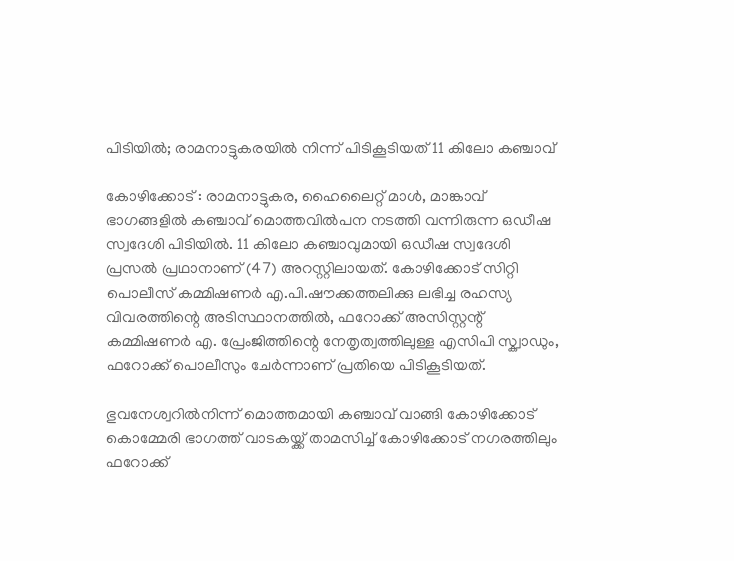പിടിയിൽ; രാമനാട്ടുകരയിൽ നിന്ന് പിടികൂടിയത് 11 കിലോ കഞ്ചാവ്

കോഴിക്കോട് : രാമനാട്ടുകര, ഹൈലൈറ്റ് മാൾ, മാങ്കാവ് ഭാഗങ്ങളിൽ കഞ്ചാവ് മൊത്തവിൽപന നടത്തി വന്നിരുന്ന ഒഡീഷ സ്വദേശി പിടിയിൽ. 11 കിലോ കഞ്ചാവുമായി ഒഡീഷ സ്വദേശി പ്രസൽ പ്രഥാനാണ് (47) അറസ്റ്റിലായത്. കോഴിക്കോട് സിറ്റി പൊലീസ് കമ്മിഷണർ എ.പി.ഷൗക്കത്തലിക്കു ലഭിച്ച രഹസ്യ വിവരത്തിന്റെ അടിസ്ഥാനത്തിൽ, ഫറോക്ക് അസിസ്റ്റന്റ് കമ്മിഷണർ എ. പ്രേംജിത്തിന്റെ നേതൃത്വത്തിലുള്ള എസിപി സ്ക്വാഡും, ഫറോക്ക് പൊലീസും ചേർന്നാണ് പ്രതിയെ പിടികൂടിയത്.

ഭുവനേശ്വറിൽനിന്ന് മൊത്തമായി കഞ്ചാവ് വാങ്ങി കോഴിക്കോട് കൊമ്മേരി ഭാഗത്ത് വാടകയ്ക്ക് താമസിച്ച് കോഴിക്കോട് നഗരത്തിലും ഫറോക്ക്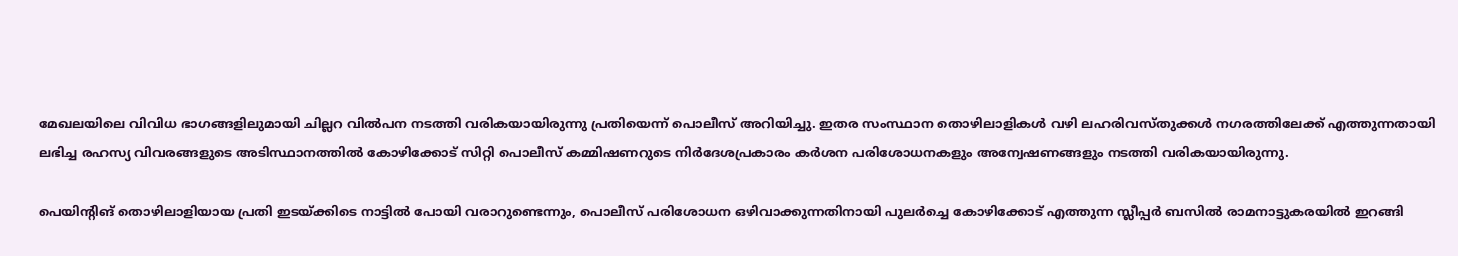മേഖലയിലെ വിവിധ ഭാഗങ്ങളിലുമായി ചില്ലറ വിൽപന നടത്തി വരികയായിരുന്നു പ്രതിയെന്ന് പൊലീസ് അറിയിച്ചു. ഇതര സംസ്ഥാന തൊഴിലാളികൾ വഴി ലഹരിവസ്തുക്കൾ നഗരത്തിലേക്ക് എത്തുന്നതായി ലഭിച്ച രഹസ്യ വിവരങ്ങളുടെ അടിസ്ഥാനത്തിൽ കോഴിക്കോട് സിറ്റി പൊലീസ് കമ്മിഷണറുടെ നിർദേശപ്രകാരം കർശന പരിശോധനകളും അന്വേഷണങ്ങളും നടത്തി വരികയായിരുന്നു.

പെയിന്റിങ് തൊഴിലാളിയായ പ്രതി ഇടയ്ക്കിടെ നാട്ടിൽ പോയി വരാറുണ്ടെന്നും, പൊലീസ് പരിശോധന ഒഴിവാക്കുന്നതിനായി പുലർച്ചെ കോഴിക്കോട് എത്തുന്ന സ്ലീപ്പർ ബസിൽ രാമനാട്ടുകരയിൽ ഇറങ്ങി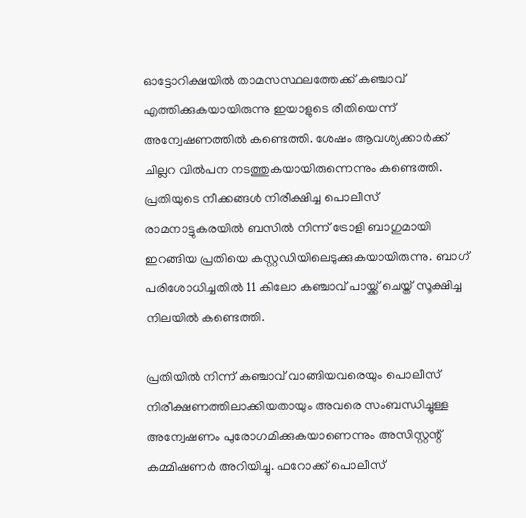ഓട്ടോറിക്ഷയിൽ താമസസ്ഥലത്തേക്ക് കഞ്ചാവ് എത്തിക്കുകയായിരുന്നു ഇയാളുടെ രീതിയെന്ന് അന്വേഷണത്തിൽ കണ്ടെത്തി. ശേഷം ആവശ്യക്കാർക്ക് ചില്ലറ വിൽപന നടത്തുകയായിരുന്നെന്നും കണ്ടെത്തി. പ്രതിയുടെ നീക്കങ്ങൾ നിരീക്ഷിച്ച പൊലീസ് രാമനാട്ടുകരയിൽ ബസിൽ നിന്ന് ട്രോളി ബാഗുമായി ഇറങ്ങിയ പ്രതിയെ കസ്റ്റഡിയിലെടുക്കുകയായിരുന്നു. ബാഗ് പരിശോധിച്ചതിൽ 11 കിലോ കഞ്ചാവ് പായ്ക്ക് ചെയ്ത് സൂക്ഷിച്ച നിലയിൽ കണ്ടെത്തി.

പ്രതിയിൽ നിന്ന് കഞ്ചാവ് വാങ്ങിയവരെയും പൊലീസ് നിരീക്ഷണത്തിലാക്കിയതായും അവരെ സംബന്ധിച്ചുള്ള അന്വേഷണം പുരോഗമിക്കുകയാണെന്നും അസിസ്റ്റന്റ് കമ്മിഷണർ അറിയിച്ചു. ഫറോക്ക് പൊലീസ്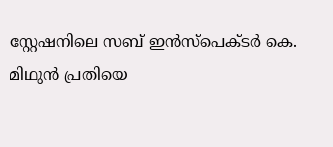സ്റ്റേഷനിലെ സബ് ഇൻസ്‌പെക്ടർ കെ. മിഥുൻ പ്രതിയെ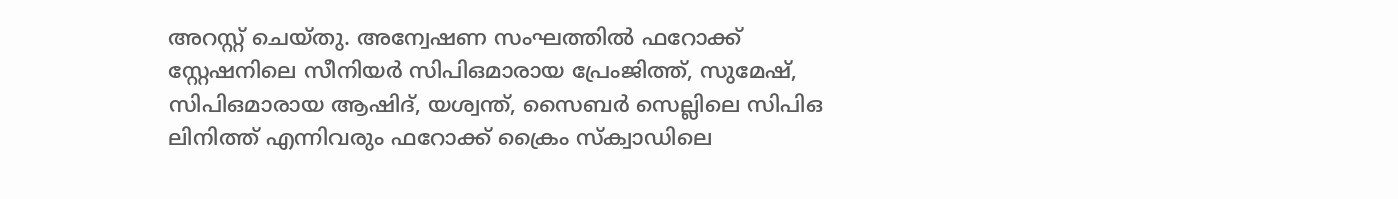അറസ്റ്റ് ചെയ്തു. അന്വേഷണ സംഘത്തിൽ ഫറോക്ക് സ്റ്റേഷനിലെ സീനിയർ സിപിഒമാരായ പ്രേംജിത്ത്, സുമേഷ്, സിപിഒമാരായ ആഷിദ്, യശ്വന്ത്, സൈബർ സെല്ലിലെ സിപിഒ ലിനിത്ത് എന്നിവരും ഫറോക്ക് ക്രൈം സ്ക്വാഡിലെ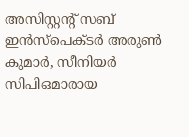അസിസ്റ്റന്റ് സബ് ഇൻസ്‌പെക്ടർ അരുൺ കുമാർ, സീനിയർ സിപിഒമാരായ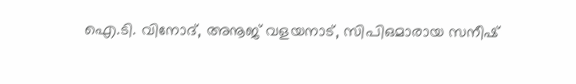ഐ.ടി. വിനോദ്, അനൂജ് വളയനാട്, സിപിഒമാരായ സനീഷ്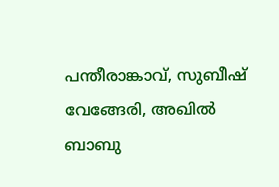പന്തീരാങ്കാവ്, സുബീഷ് വേങ്ങേരി, അഖിൽ ബാബു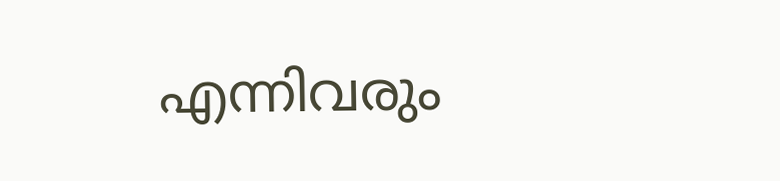എന്നിവരും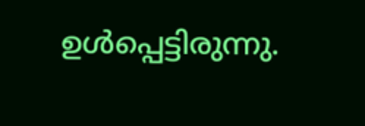ഉൾപ്പെട്ടിരുന്നു.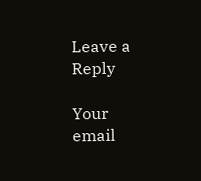Leave a Reply

Your email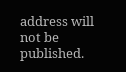address will not be published.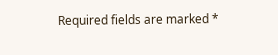Required fields are marked *